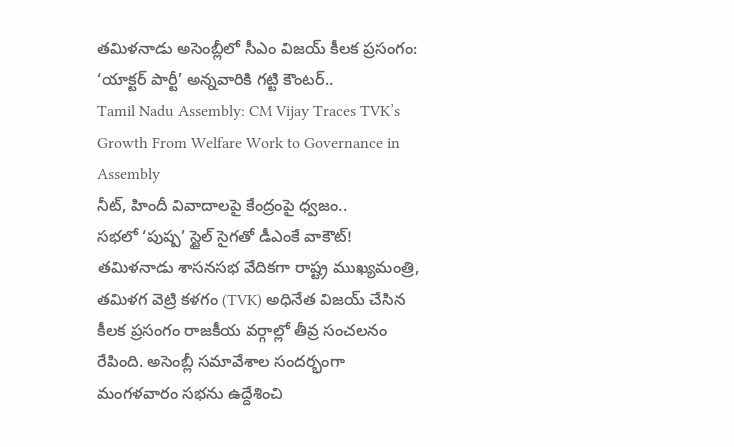తమిళనాడు అసెంబ్లీలో సీఎం విజయ్ కీలక ప్రసంగం: ‘యాక్టర్ పార్టీ’ అన్నవారికి గట్టి కౌంటర్..
Tamil Nadu Assembly: CM Vijay Traces TVK’s Growth From Welfare Work to Governance in Assembly
నీట్, హిందీ వివాదాలపై కేంద్రంపై ధ్వజం..
సభలో ‘పుష్ప’ స్టైల్ సైగతో డీఎంకే వాకౌట్!
తమిళనాడు శాసనసభ వేదికగా రాష్ట్ర ముఖ్యమంత్రి, తమిళగ వెట్రి కళగం (TVK) అధినేత విజయ్ చేసిన కీలక ప్రసంగం రాజకీయ వర్గాల్లో తీవ్ర సంచలనం రేపింది. అసెంబ్లీ సమావేశాల సందర్భంగా మంగళవారం సభను ఉద్దేశించి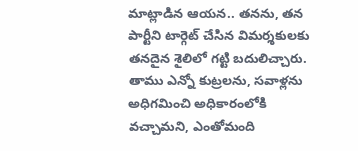మాట్లాడిన ఆయన.. తనను, తన పార్టీని టార్గెట్ చేసిన విమర్శకులకు తనదైన శైలిలో గట్టి బదులిచ్చారు.
తాము ఎన్నో కుట్రలను, సవాళ్లను అధిగమించి అధికారంలోకి వచ్చామని, ఎంతోమంది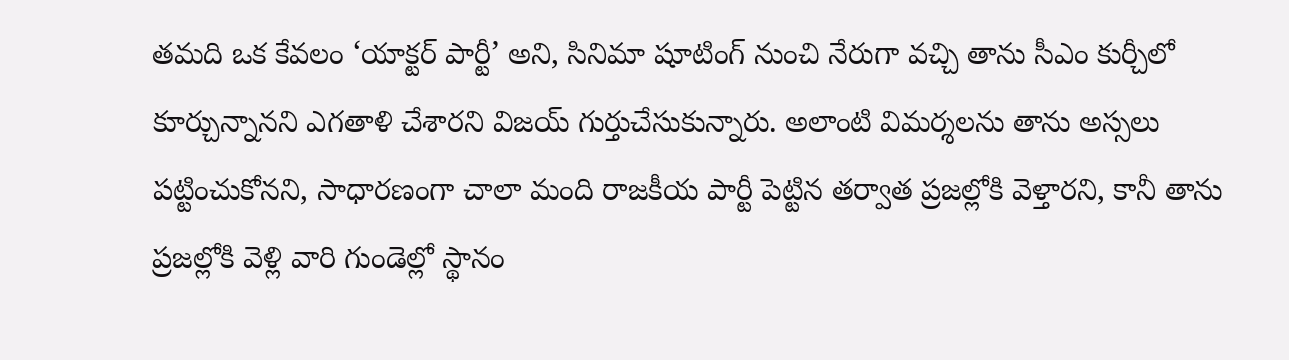తమది ఒక కేవలం ‘యాక్టర్ పార్టీ’ అని, సినిమా షూటింగ్ నుంచి నేరుగా వచ్చి తాను సీఎం కుర్చీలో కూర్చున్నానని ఎగతాళి చేశారని విజయ్ గుర్తుచేసుకున్నారు. అలాంటి విమర్శలను తాను అస్సలు పట్టించుకోనని, సాధారణంగా చాలా మంది రాజకీయ పార్టీ పెట్టిన తర్వాత ప్రజల్లోకి వెళ్తారని, కానీ తాను ప్రజల్లోకి వెళ్లి వారి గుండెల్లో స్థానం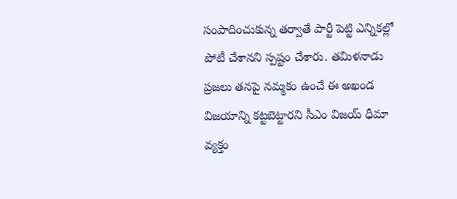సంపాదించుకున్న తర్వాతే పార్టీ పెట్టి ఎన్నికల్లో పోటీ చేశానని స్పష్టం చేశారు. తమిళనాడు ప్రజలు తనపై నమ్మకం ఉంచే ఈ అఖండ విజయాన్ని కట్టబెట్టారని సీఎం విజయ్ ధీమా వ్యక్తం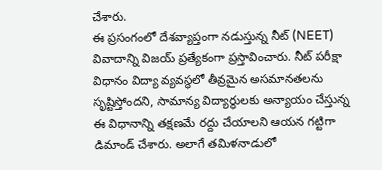చేశారు.
ఈ ప్రసంగంలో దేశవ్యాప్తంగా నడుస్తున్న నీట్ (NEET) వివాదాన్ని విజయ్ ప్రత్యేకంగా ప్రస్తావించారు. నీట్ పరీక్షా విధానం విద్యా వ్యవస్థలో తీవ్రమైన అసమానతలను సృష్టిస్తోందని, సామాన్య విద్యార్థులకు అన్యాయం చేస్తున్న ఈ విధానాన్ని తక్షణమే రద్దు చేయాలని ఆయన గట్టిగా డిమాండ్ చేశారు. అలాగే తమిళనాడులో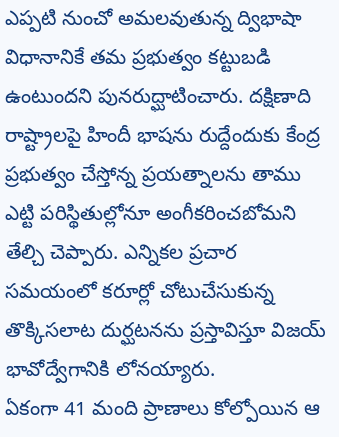ఎప్పటి నుంచో అమలవుతున్న ద్విభాషా విధానానికే తమ ప్రభుత్వం కట్టుబడి ఉంటుందని పునరుద్ఘాటించారు. దక్షిణాది రాష్ట్రాలపై హిందీ భాషను రుద్దేందుకు కేంద్ర ప్రభుత్వం చేస్తోన్న ప్రయత్నాలను తాము ఎట్టి పరిస్థితుల్లోనూ అంగీకరించబోమని తేల్చి చెప్పారు. ఎన్నికల ప్రచార సమయంలో కరూర్లో చోటుచేసుకున్న తొక్కిసలాట దుర్ఘటనను ప్రస్తావిస్తూ విజయ్ భావోద్వేగానికి లోనయ్యారు.
ఏకంగా 41 మంది ప్రాణాలు కోల్పోయిన ఆ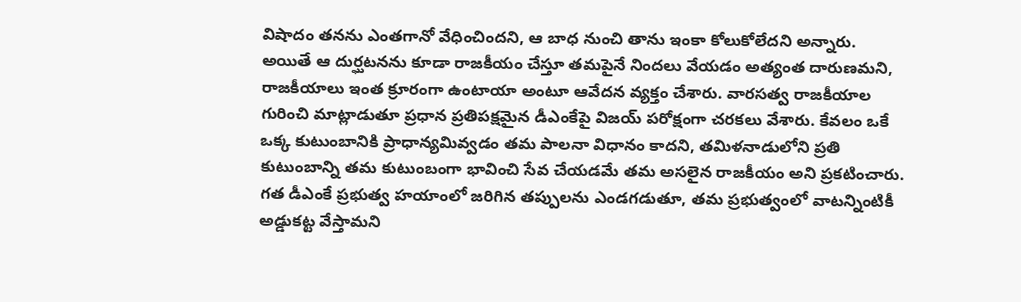విషాదం తనను ఎంతగానో వేధించిందని, ఆ బాధ నుంచి తాను ఇంకా కోలుకోలేదని అన్నారు. అయితే ఆ దుర్ఘటనను కూడా రాజకీయం చేస్తూ తమపైనే నిందలు వేయడం అత్యంత దారుణమని, రాజకీయాలు ఇంత క్రూరంగా ఉంటాయా అంటూ ఆవేదన వ్యక్తం చేశారు. వారసత్వ రాజకీయాల గురించి మాట్లాడుతూ ప్రధాన ప్రతిపక్షమైన డీఎంకేపై విజయ్ పరోక్షంగా చరకలు వేశారు. కేవలం ఒకే ఒక్క కుటుంబానికి ప్రాధాన్యమివ్వడం తమ పాలనా విధానం కాదని, తమిళనాడులోని ప్రతి కుటుంబాన్ని తమ కుటుంబంగా భావించి సేవ చేయడమే తమ అసలైన రాజకీయం అని ప్రకటించారు. గత డీఎంకే ప్రభుత్వ హయాంలో జరిగిన తప్పులను ఎండగడుతూ, తమ ప్రభుత్వంలో వాటన్నింటికీ అడ్డుకట్ట వేస్తామని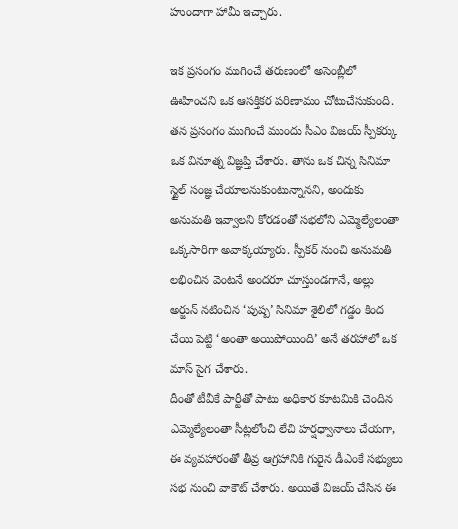హుందాగా హామీ ఇచ్చారు.

ఇక ప్రసంగం ముగించే తరుణంలో అసెంబ్లీలో ఊహించని ఒక ఆసక్తికర పరిణామం చోటుచేసుకుంది. తన ప్రసంగం ముగించే ముందు సీఎం విజయ్ స్పీకర్కు ఒక వినూత్న విజ్ఞప్తి చేశారు. తాను ఒక చిన్న సినిమా స్టైల్ సంజ్ఞ చేయాలనుకుంటున్నానని, అందుకు అనుమతి ఇవ్వాలని కోరడంతో సభలోని ఎమ్మెల్యేలంతా ఒక్కసారిగా అవాక్కయ్యారు. స్పీకర్ నుంచి అనుమతి లభించిన వెంటనే అందరూ చూస్తుండగానే, అల్లు అర్జున్ నటించిన ‘పుష్ప’ సినిమా శైలిలో గడ్డం కింద చేయి పెట్టి ‘అంతా అయిపోయింది’ అనే తరహాలో ఒక మాస్ సైగ చేశారు.
దీంతో టీవీకే పార్టీతో పాటు అధికార కూటమికి చెందిన ఎమ్మెల్యేలంతా సీట్లలోంచి లేచి హర్షధ్వానాలు చేయగా, ఈ వ్యవహారంతో తీవ్ర ఆగ్రహానికి గురైన డీఎంకే సభ్యులు సభ నుంచి వాకౌట్ చేశారు. అయితే విజయ్ చేసిన ఈ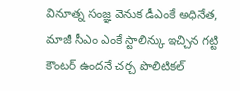వినూత్న సంజ్ఞ వెనుక డీఎంకే అధినేత, మాజీ సీఎం ఎంకే స్టాలిన్కు ఇచ్చిన గట్టి కౌంటర్ ఉందనే చర్చ పొలిటికల్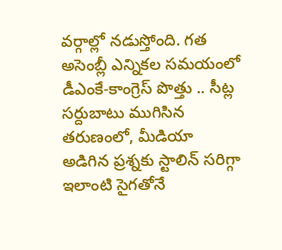వర్గాల్లో నడుస్తోంది. గత అసెంబ్లీ ఎన్నికల సమయంలో డీఎంకే-కాంగ్రెస్ పొత్తు .. సీట్ల సర్దుబాటు ముగిసిన తరుణంలో, మీడియా అడిగిన ప్రశ్నకు స్టాలిన్ సరిగ్గా ఇలాంటి సైగతోనే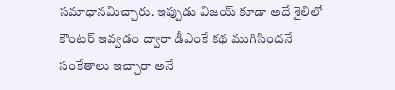సమాధానమిచ్చారు. ఇప్పుడు విజయ్ కూడా అదే శైలిలో కౌంటర్ ఇవ్వడం ద్వారా డీఎంకే కథ ముగిసిందనే సంకేతాలు ఇచ్చారా అనే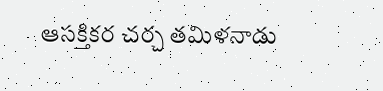ఆసక్తికర చర్చ తమిళనాడు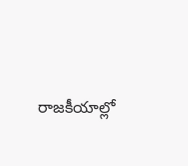రాజకీయాల్లో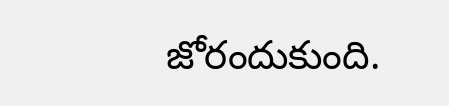జోరందుకుంది.